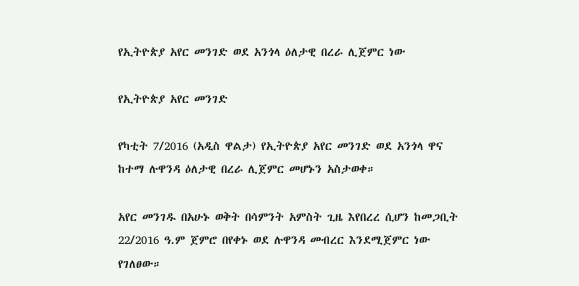የኢትዮጵያ አየር መንገድ ወደ አንጎላ ዕለታዊ በረራ ሊጀምር ነው

የኢትዮጵያ አየር መንገድ

የካቲት 7/2016 (አዲስ ዋልታ) የኢትዮጵያ አየር መንገድ ወደ አንጎላ ዋና ከተማ ሉዋንዳ ዕለታዊ በረራ ሊጀምር መሆኑን አስታወቀ።

አየር መንገዱ በአሁኑ ወቅት በሳምንት አምስት ጊዜ እየበረረ ሲሆን ከመጋቢት 22/2016 ዓ.ም ጀምሮ በየቀኑ ወደ ሉዋንዳ መብረር እንደሚጀምር ነው የገለፀው።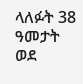ላለፉት 38 ዓመታት ወደ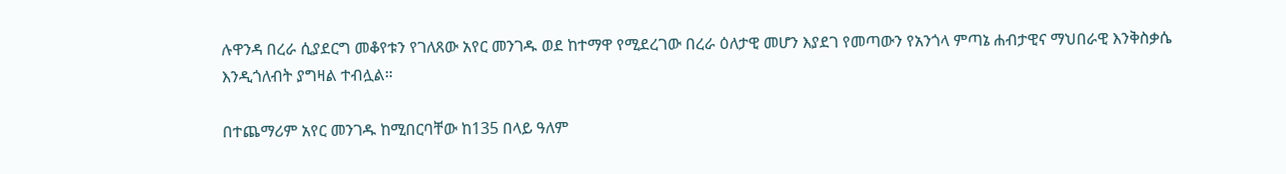ሉዋንዳ በረራ ሲያደርግ መቆየቱን የገለጸው አየር መንገዱ ወደ ከተማዋ የሚደረገው በረራ ዕለታዊ መሆን እያደገ የመጣውን የአንጎላ ምጣኔ ሐብታዊና ማህበራዊ እንቅስቃሴ እንዲጎለብት ያግዛል ተብሏል።

በተጨማሪም አየር መንገዱ ከሚበርባቸው ከ135 በላይ ዓለም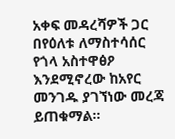አቀፍ መዳረሻዎች ጋር በየዕለቱ ለማስተሳሰር የጎላ አስተዋፅዖ እንደሚኖረው ከአየር መንገዱ ያገኘነው መረጃ ይጠቁማል።